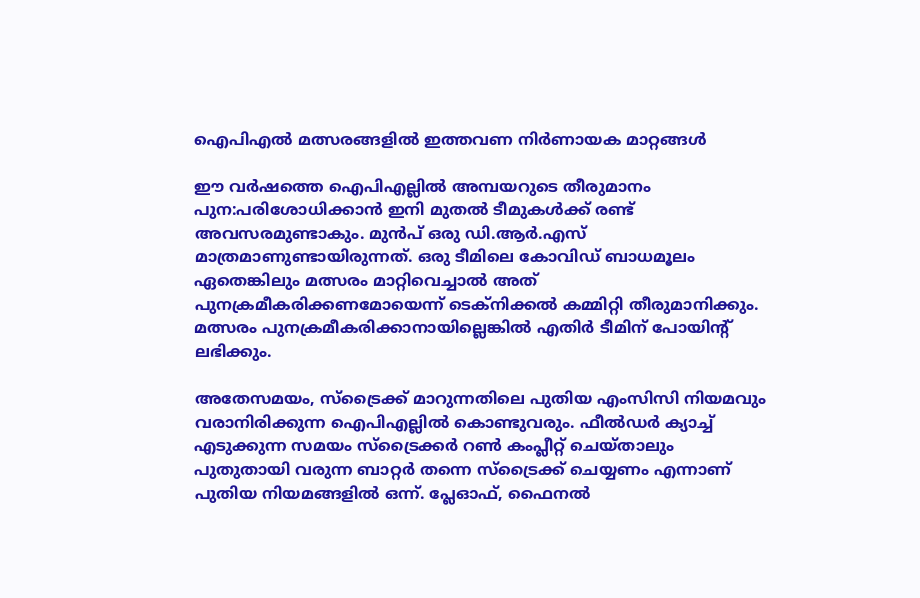ഐപിഎല്‍ മത്സരങ്ങളില്‍ ഇത്തവണ നിര്‍ണായക മാറ്റങ്ങള്‍

ഈ വര്‍ഷത്തെ ഐപിഎല്ലില്‍ അമ്പയറുടെ തീരുമാനം പുന:പരിശോധിക്കാന്‍ ഇനി മുതല്‍ ടീമുകള്‍ക്ക് രണ്ട് അവസരമുണ്ടാകും. മുന്‍പ് ഒരു ഡി.ആര്‍.എസ് മാത്രമാണുണ്ടായിരുന്നത്. ഒരു ടീമിലെ കോവിഡ് ബാധമൂലം ഏതെങ്കിലും മത്സരം മാറ്റിവെച്ചാല്‍ അത് പുനക്രമീകരിക്കണമോയെന്ന് ടെക്‌നിക്കല്‍ കമ്മിറ്റി തീരുമാനിക്കും. മത്സരം പുനക്രമീകരിക്കാനായില്ലെങ്കില്‍ എതിര്‍ ടീമിന് പോയിന്റ് ലഭിക്കും.

അതേസമയം, സ്ട്രൈക്ക് മാറുന്നതിലെ പുതിയ എംസിസി നിയമവും വരാനിരിക്കുന്ന ഐപിഎല്ലില്‍ കൊണ്ടുവരും. ഫീല്‍ഡര്‍ ക്യാച്ച് എടുക്കുന്ന സമയം സ്ട്രൈക്കര്‍ റണ്‍ കംപ്ലീറ്റ് ചെയ്താലും പുതുതായി വരുന്ന ബാറ്റര്‍ തന്നെ സ്ട്രൈക്ക് ചെയ്യണം എന്നാണ് പുതിയ നിയമങ്ങളില്‍ ഒന്ന്. പ്ലേഓഫ്, ഫൈനല്‍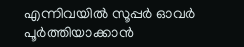എന്നിവയില്‍ സൂപ്പര്‍ ഓവര്‍ പൂര്‍ത്തിയാക്കാന്‍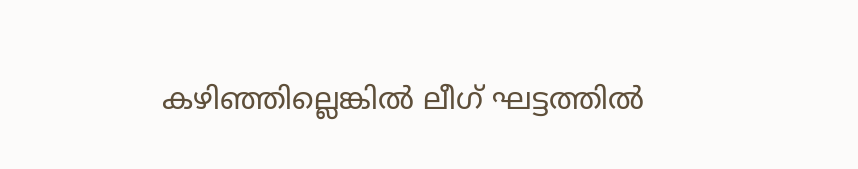കഴിഞ്ഞില്ലെങ്കില്‍ ലീഗ് ഘട്ടത്തില്‍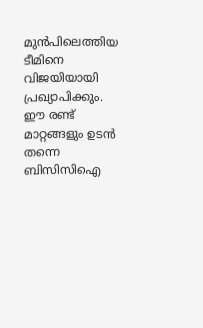മുന്‍പിലെത്തിയ ടീമിനെ വിജയിയായി പ്രഖ്യാപിക്കും. ഈ രണ്ട് മാറ്റങ്ങളും ഉടന്‍ തന്നെ ബിസിസിഐ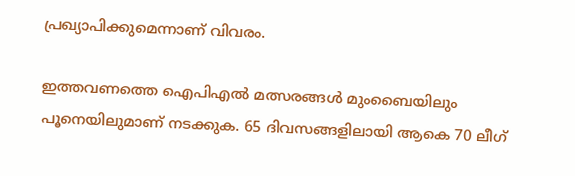പ്രഖ്യാപിക്കുമെന്നാണ് വിവരം.

ഇത്തവണത്തെ ഐപിഎല്‍ മത്സരങ്ങള്‍ മുംബൈയിലും പൂനെയിലുമാണ് നടക്കുക. 65 ദിവസങ്ങളിലായി ആകെ 70 ലീഗ്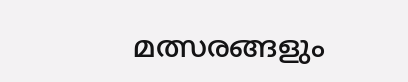മത്സരങ്ങളും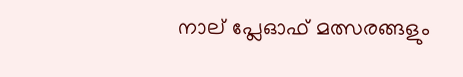നാല് പ്ലേഓഫ് മത്സരങ്ങളും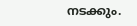നടക്കും.